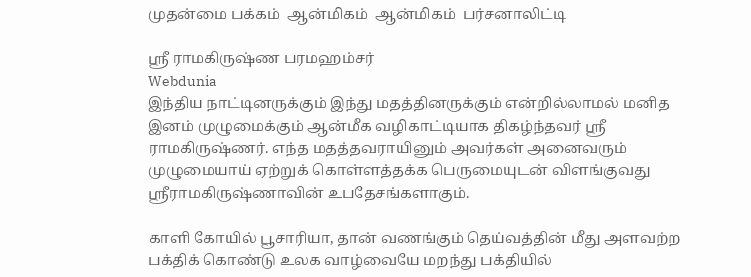முதன்மை பக்கம்  ஆன்மிகம்  ஆன்மிகம்  பர்சனாலிட்டி

ஸ்ரீ ராமகிருஷ்ண பரமஹம்சர்
Webdunia
இந்திய நாட்டினருக்கும் இந்து மதத்தினருக்கும் என்றில்லாமல் மனித இனம் முழுமைக்கும் ஆன்மீக வழிகாட்டியாக திகழ்ந்தவர் ஸ்ரீ ராமகிருஷ்ணர். எந்த மதத்தவராயினும் அவர்கள் அனைவரும் முழுமையாய் ஏற்றுக் கொள்ளத்தக்க பெருமையுடன் விளங்குவது ஸ்ரீராமகிருஷ்ணாவின் உபதேசங்களாகும்.

காளி கோயில் பூசாரியா, தான் வணங்கும் தெய்வத்தின் மீது அளவற்ற பக்திக் கொண்டு உலக வாழ்வையே மறந்து பக்தியில்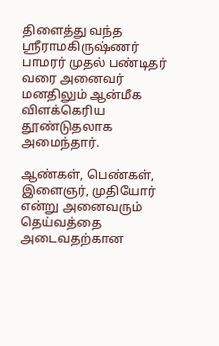திளைத்து வந்த ஸ்ரீராமகிருஷ்ணர் பாமரர் முதல் பண்டிதர் வரை அனைவர் மனதிலும் ஆன்மீக விளக்கெரிய தூண்டுதலாக அமைந்தார்.

ஆண்கள், பெண்கள், இளைஞர், முதியோர் என்று அனைவரும் தெய்வத்தை அடைவதற்கான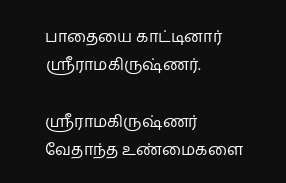பாதையை காட்டினார் ஸ்ரீராமகிருஷ்ணர்.

ஸ்ரீராமகிருஷ்ணர் வேதாந்த உண்மைகளை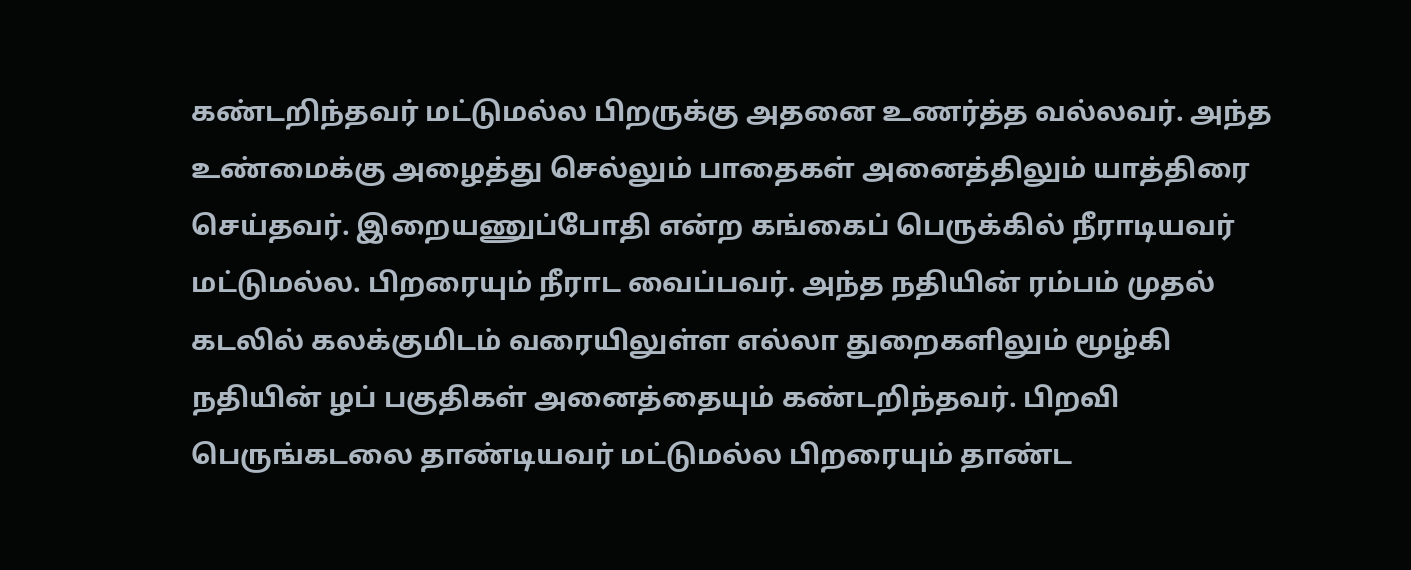கண்டறிந்தவர் மட்டுமல்ல பிறருக்கு அதனை உணர்த்த வல்லவர். அந்த உண்மைக்கு அழைத்து செல்லும் பாதைகள் அனைத்திலும் யாத்திரை செய்தவர். இறையணுப்போதி என்ற கங்கைப் பெருக்கில் நீராடியவர் மட்டுமல்ல. பிறரையும் நீராட வைப்பவர். அந்த நதியின் ரம்பம் முதல் கடலில் கலக்குமிடம் வரையிலுள்ள எல்லா துறைகளிலும் மூழ்கி நதியின் ழப் பகுதிகள் அனைத்தையும் கண்டறிந்தவர். பிறவி பெருங்கடலை தாண்டியவர் மட்டுமல்ல பிறரையும் தாண்ட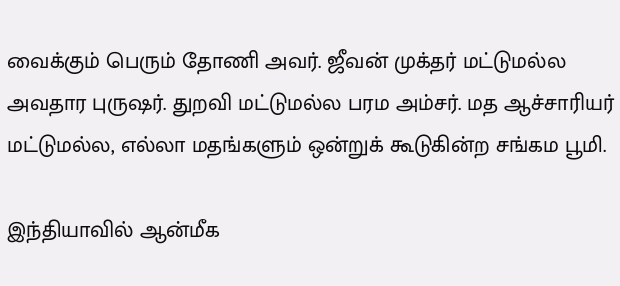வைக்கும் பெரும் தோணி அவர். ஜீவன் முக்தர் மட்டுமல்ல அவதார புருஷர். துறவி மட்டுமல்ல பரம அம்சர். மத ஆச்சாரியர் மட்டுமல்ல, எல்லா மதங்களும் ஒன்றுக் கூடுகின்ற சங்கம பூமி.

இந்தியாவில் ஆன்மீக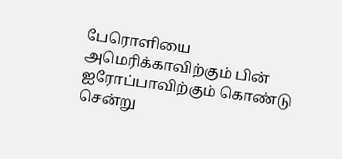பேரொளியை அமெரிக்காவிற்கும் பின் ஐரோப்பாவிற்கும் கொண்டு சென்று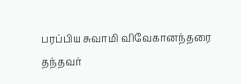பரப்பிய சுவாமி விவேகானந்தரை தந்தவர்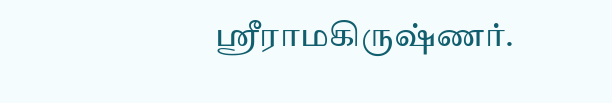ஸ்ரீராமகிருஷ்ணர்.